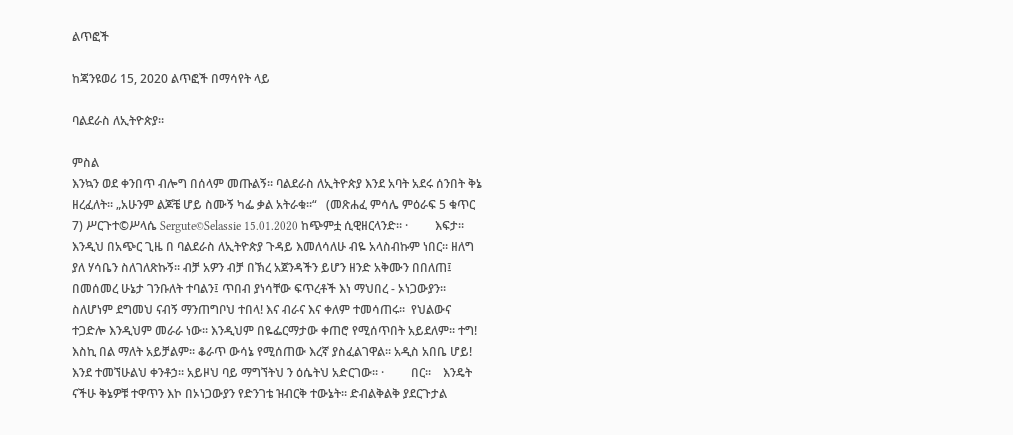ልጥፎች

ከጃንዩወሪ 15, 2020 ልጥፎች በማሳየት ላይ

ባልደራስ ለኢትዮጵያ።

ምስል
እንኳን ወደ ቀንበጥ ብሎግ በሰላም መጡልኝ። ባልደራስ ለኢትዮጵያ እንደ አባት አደሩ ሰንበት ቅኔ ዘረፈለት። „አሁንም ልጆቼ ሆይ ስሙኝ ካፌ ቃል አትራቁ።“   (መጽሐፈ ምሳሌ ምዕራፍ 5 ቁጥር 7) ሥርጉተ©ሥላሴ Sergute©Selassie 15.01.2020 ከጭምቷ ሲዊዘርላንድ። ·         እፍታ። እንዲህ በአጭር ጊዜ በ ባልደራስ ለኢትዮጵያ ጉዳይ እመለሳለሁ ብዬ አላስብኩም ነበር። ዘለግ ያለ ሃሳቤን ስለገለጽኩኝ። ብቻ አዎን ብቻ በኽረ አጀንዳችን ይሆን ዘንድ አቅሙን በበለጠ፤ በመሰመረ ሁኔታ ገንቡለት ተባልን፤ ጥበብ ያነሳቸው ፍጥረቶች እነ ማህበረ - ኦነጋውያን። ስለሆነም ደግመህ ናብኝ ማንጠግቦህ ተበላ! እና ብራና እና ቀለም ተመሳጠሩ።  የህልውና ተጋድሎ እንዲህም መራራ ነው። እንዲህም በዬፌርማታው ቀጠሮ የሚሰጥበት አይደለም። ተግ! እስኪ በል ማለት አይቻልም። ቆራጥ ውሳኔ የሚሰጠው እረኛ ያስፈልገዋል። አዲስ አበቤ ሆይ! እንደ ተመኘሁልህ ቀንቶኃ። አይዞህ ባይ ማግኘትህ ን ዕሴትህ አድርገው። ·         በር።    እንዴት ናችሁ ቅኔዎቹ ተዋጥን እኮ በኦነጋውያን የድንገቴ ዝብርቅ ተውኔት። ድብልቅልቅ ያደርጉታል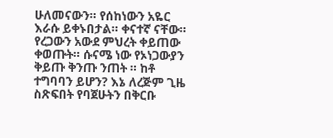ሁለመናውን። የሰከነውን አዬር እራሱ ይቀኑበታል። ቀናተኛ ናቸው። የረጋውን አውደ ምህረት ቀይጠው ቀወጡት። ሱናሜ ነው የኦነጋውያን ቅይጡ ቅንጡ ንጠት ። ከቶ ተግባባን ይሆን? እኔ ለረጅም ጊዜ ስጽፍበት የባጀሁትን በቅርቡ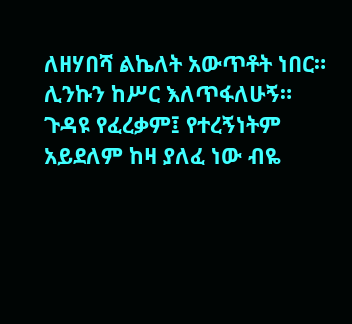ለዘሃበሻ ልኬለት አውጥቶት ነበር። ሊንኩን ከሥር እለጥፋለሁኝ። ጉዳዩ የፈረቃም፤ የተረኝነትም አይደለም ከዛ ያለፈ ነው ብዬ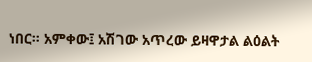ነበር። አምቀው፤ አሽገው አጥረው ይዛዋታል ልዕልት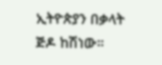ኢትዮጵያን በቃላት ጅዶ ከሽነው።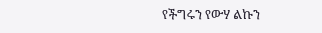የችግሩን የውሃ ልኩን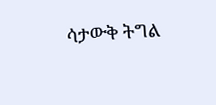ሳታውቅ ትግል